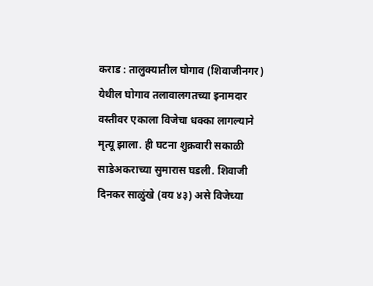कराड : तालुक्यातील घोगाव (शिवाजीनगर) येथील घोगाव तलावालगतच्या इनामदार वस्तीवर एकाला विजेचा धक्का लागल्याने मृत्यू झाला. ही घटना शुक्रवारी सकाळी साडेअकराच्या सुमारास घडली. शिवाजी दिनकर साळुंखे (वय ४३) असे विजेच्या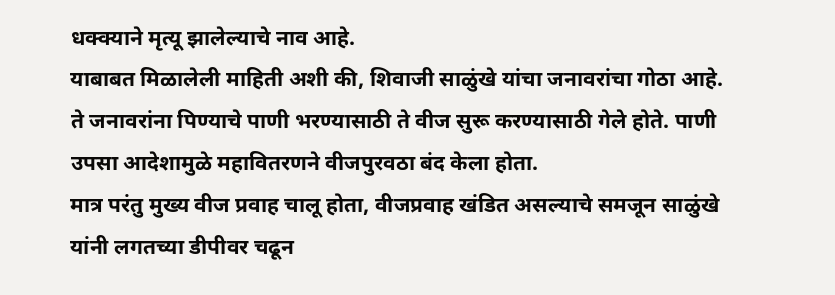धक्क्याने मृत्यू झालेल्याचे नाव आहे.
याबाबत मिळालेली माहिती अशी की, शिवाजी साळुंखे यांचा जनावरांचा गोठा आहे. ते जनावरांना पिण्याचे पाणी भरण्यासाठी ते वीज सुरू करण्यासाठी गेले होते. पाणी उपसा आदेशामुळे महावितरणने वीजपुरवठा बंद केला होता.
मात्र परंतु मुख्य वीज प्रवाह चालू होता, वीजप्रवाह खंडित असल्याचे समजून साळुंखे यांनी लगतच्या डीपीवर चढून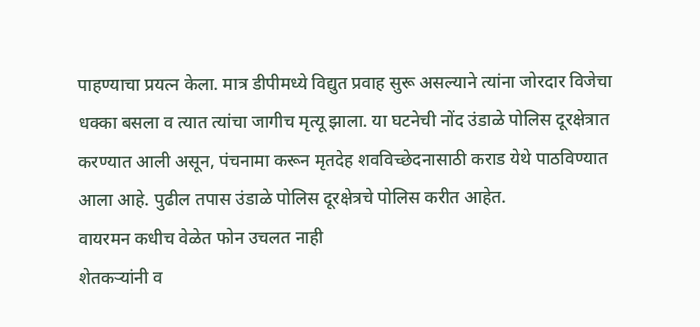पाहण्याचा प्रयत्न केला. मात्र डीपीमध्ये विद्युत प्रवाह सुरू असल्याने त्यांना जोरदार विजेचा धक्का बसला व त्यात त्यांचा जागीच मृत्यू झाला. या घटनेची नोंद उंडाळे पोलिस दूरक्षेत्रात करण्यात आली असून, पंचनामा करून मृतदेह शवविच्छेदनासाठी कराड येथे पाठविण्यात आला आहे. पुढील तपास उंडाळे पोलिस दूरक्षेत्रचे पोलिस करीत आहेत.
वायरमन कधीच वेळेत फोन उचलत नाही
शेतकऱ्यांनी व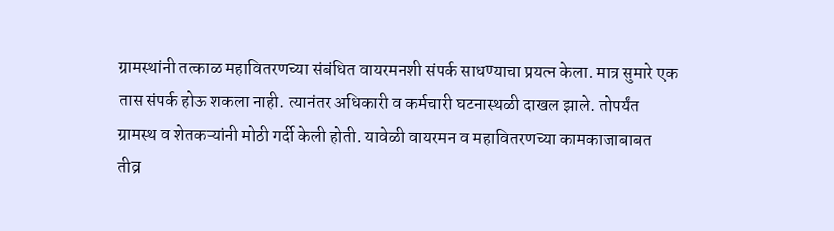ग्रामस्थांनी तत्काळ महावितरणच्या संबंधित वायरमनशी संपर्क साधण्याचा प्रयत्न केला. मात्र सुमारे एक तास संपर्क होऊ शकला नाही. त्यानंतर अधिकारी व कर्मचारी घटनास्थळी दाखल झाले. तोपर्यंत ग्रामस्थ व शेतकऱ्यांनी मोठी गर्दी केली होती. यावेळी वायरमन व महावितरणच्या कामकाजाबाबत तीव्र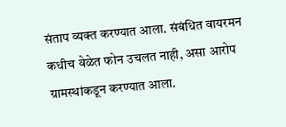संताप व्यक्त करण्यात आला. संबंधित वायरमन कधीच वेळेत फोन उचलत नाही, असा आरोप ग्रामस्थांकडून करण्यात आला.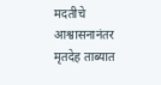मदतीचे आश्वासनानंतर मृतदेह ताब्यात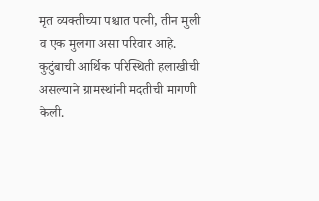मृत व्यक्तीच्या पश्चात पत्नी, तीन मुली व एक मुलगा असा परिवार आहे. कुटुंबाची आर्थिक परिस्थिती हलाखीची असल्याने ग्रामस्थांनी मदतीची मागणी केली.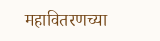महावितरणच्या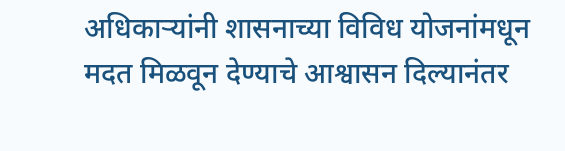अधिकाऱ्यांनी शासनाच्या विविध योजनांमधून मदत मिळवून देण्याचे आश्वासन दिल्यानंतर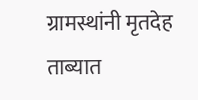ग्रामस्थांनी मृतदेह ताब्यात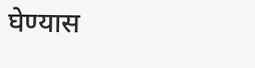घेण्यास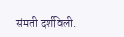संमती दर्शविली.